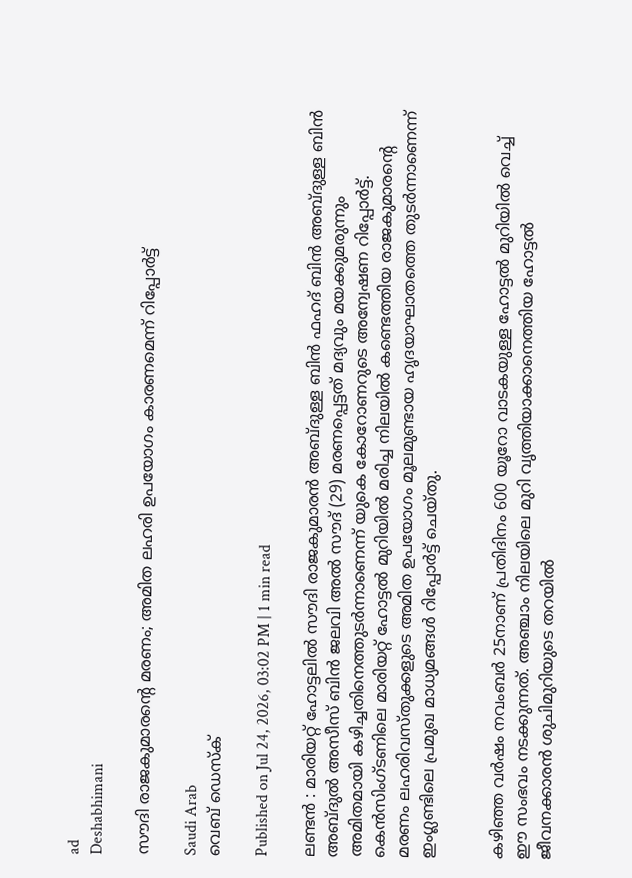ad
Deshabhimani

സൗദി രാജകുമാരന്റെ മരണം; അമിത ലഹരി ഉപയോഗം കാരണമെന്ന് റിപ്പോർട്ട്

Saudi Arab
വെബ് ഡെസ്ക്

Published on Jul 24, 2026, 03:02 PM | 1 min read

ലണ്ടൻ : മാരിയറ്റ് ഹോട്ടലിൽ സൗദി രാജകുമാരൻ അബ്ദുള്ള ബിൻ ഫഹദ് ബിൻ അബ്ദുള്ള ബിൻ അബ്ദുൽ അസീസ് ബിൻ ജലവി അൽ സൗദ് (29) മരണപ്പെട്ടത് മദ്യവും മയക്കുമരുന്നും അമിതമായി കഴിച്ചതിനെത്തുടർന്നാണെന്ന് യുകെ കോറോണറുടെ അന്വേഷണ റിപ്പോർട്ട്. കെൻസിംഗ്ടണിലെ മാരിയറ്റ് ഹോട്ടൽ മുറിയിൽ മരിച്ച നിലയിൽ കണ്ടെത്തിയ രാജകുമാരന്റെ മരണം ലഹരിവസ്തുക്കളുടെ അമിത ഉപയോഗം മൂലമുണ്ടായ ഹൃദയാഘാതത്തെ തുടർന്നാണെന്ന് ഇംഗ്ലണ്ടിലെ പ്രമുഖ മാധ്യമങ്ങൾ റിപ്പോർട്ട് ചെയ്തു.


കഴിഞ്ഞ വർഷം നവംബർ 25നാണ് പ്രതിദിനം 600 യൂറോ വാടകയുള്ള ഹോട്ടൽ മുറിയിൽ വെച്ച് ഈ സംഭവം നടക്കുന്നത്. അഞ്ചാം നിലയിലെ മുറി വൃത്തിയാക്കാനെത്തിയ ഹോട്ടൽ ജീവനക്കാരൻ ശുചിമുറിയുടെ തറയിൽ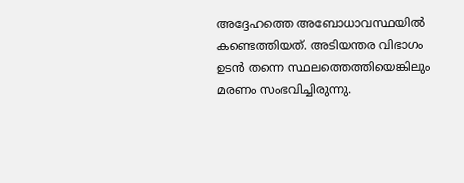അദ്ദേഹത്തെ അബോധാവസ്ഥയിൽ കണ്ടെത്തിയത്. അടിയന്തര വിഭാഗം ഉടൻ തന്നെ സ്ഥലത്തെത്തിയെങ്കിലും മരണം സംഭവിച്ചിരുന്നു.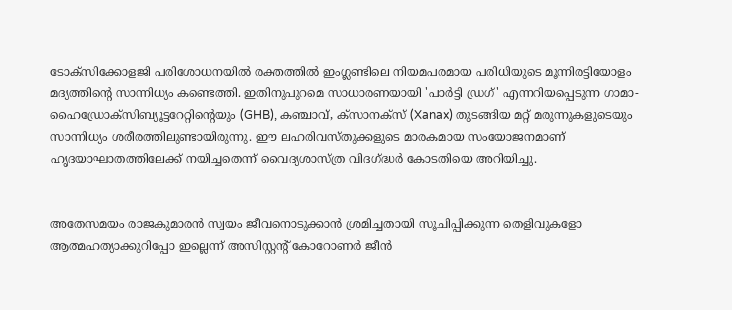ടോക്സിക്കോളജി പരിശോധനയിൽ രക്തത്തിൽ ഇംഗ്ലണ്ടിലെ നിയമപരമായ പരിധിയുടെ മൂന്നിരട്ടിയോളം മദ്യത്തിന്റെ സാന്നിധ്യം കണ്ടെത്തി. ഇതിനുപുറമെ സാധാരണയായി 'പാർട്ടി ഡ്രഗ്' എന്നറിയപ്പെടുന്ന ഗാമാ-ഹൈഡ്രോക്സിബ്യൂട്ടറേറ്റിന്റെയും (GHB), കഞ്ചാവ്, ക്സാനക്സ് (Xanax) തുടങ്ങിയ മറ്റ് മരുന്നുകളുടെയും സാന്നിധ്യം ശരീരത്തിലുണ്ടായിരുന്നു. ഈ ലഹരിവസ്തുക്കളുടെ മാരകമായ സംയോജനമാണ് ഹൃദയാഘാതത്തിലേക്ക് നയിച്ചതെന്ന് വൈദ്യശാസ്ത്ര വിദഗ്ദ്ധർ കോടതിയെ അറിയിച്ചു.


അതേസമയം രാജകുമാരൻ സ്വയം ജീവനൊടുക്കാൻ ശ്രമിച്ചതായി സൂചിപ്പിക്കുന്ന തെളിവുകളോ ആത്മഹത്യാക്കുറിപ്പോ ഇല്ലെന്ന് അസിസ്റ്റന്റ് കോറോണർ ജീൻ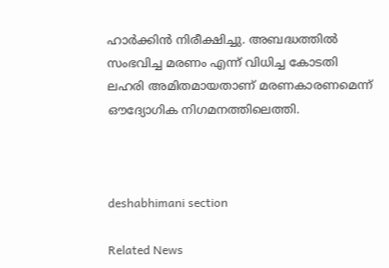ഹാർക്കിൻ നിരീക്ഷിച്ചു. അബദ്ധത്തിൽ സംഭവിച്ച മരണം എന്ന് വിധിച്ച കോടതി ലഹരി അമിതമായതാണ് മരണകാരണമെന്ന് ഔദ്യോഗിക നിഗമനത്തിലെത്തി.



deshabhimani section

Related News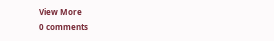View More
0 comments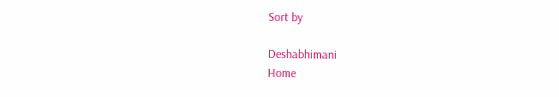Sort by

Deshabhimani
Home